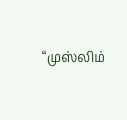“முஸ்லிம்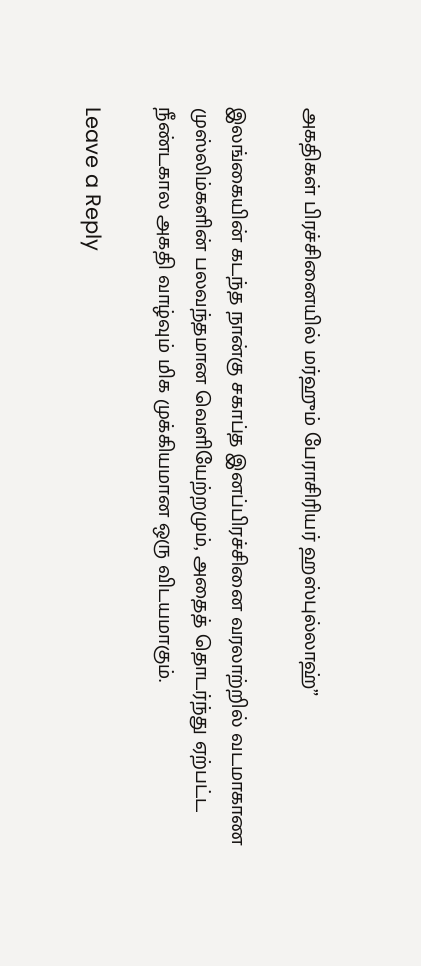அகதிகள் பிரச்சினையில் மர்ஹும் பேராசிரியர் ஹஸ்புல்லாஹ்”

இலங்கையின் கடந்த நான்கு சகாப்த இனப்பிரச்சினை வரலாற்றில் வடமாகாண முஸ்லிம்களின் பலவந்தமான வெளியேற்றமும், அதைத் தொடர்ந்து ஏற்பட்ட நீண்டகால அகதி வாழ்வும் மிக முக்கியமான ஒரு விடயமாகும்.

Leave a Reply